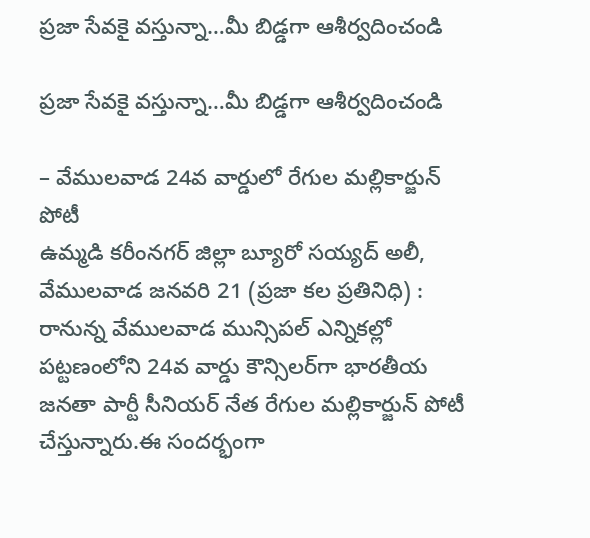ప్రజా సేవకై వస్తున్నా…మీ బిడ్డగా ఆశీర్వదించండి

ప్రజా సేవకై వస్తున్నా…మీ బిడ్డగా ఆశీర్వదించండి

– వేములవాడ 24వ వార్డులో రేగుల మల్లికార్జున్ పోటీ
ఉమ్మడి కరీంనగర్ జిల్లా బ్యూరో సయ్యద్ అలీ, వేములవాడ జనవరి 21 (ప్రజా కల ప్రతినిధి) : రానున్న వేములవాడ మున్సిపల్ ఎన్నికల్లో పట్టణంలోని 24వ వార్డు కౌన్సిలర్‌గా భారతీయ జనతా పార్టీ సీనియర్ నేత రేగుల మల్లికార్జున్ పోటీ చేస్తున్నారు.ఈ సందర్భంగా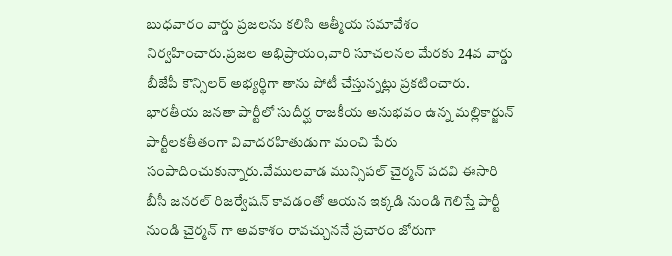బుధవారం వార్డు ప్రజలను కలిసి ఆత్మీయ సమావేశం నిర్వహించారు.ప్రజల అభిప్రాయం,వారి సూచలనల మేరకు 24వ వార్డు బీజేపీ కౌన్సిలర్ అభ్యర్థిగా తాను పోటీ చేస్తున్నట్లు ప్రకటించారు. భారతీయ జనతా పార్టీలో సుదీర్ఘ రాజకీయ అనుభవం ఉన్న మల్లికార్జున్ పార్టీలకతీతంగా వివాదరహితుడుగా మంచి పేరు సంపాదించుకున్నారు.వేములవాడ మున్సిపల్ చైర్మన్ పదవి ఈసారి బీసీ జనరల్ రిజర్వేషన్ కావడంతో ఆయన ఇక్కడి నుండి గెలిస్తే పార్టీ నుండి చైర్మన్ గా అవకాశం రావచ్చుననే ప్రచారం జోరుగా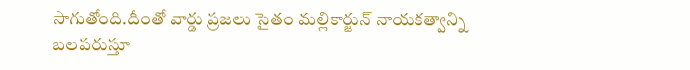సాగుతోంది.దీంతో వార్డు ప్రజలు సైతం మల్లికార్జున్ నాయకత్వాన్ని బలపరుస్తూ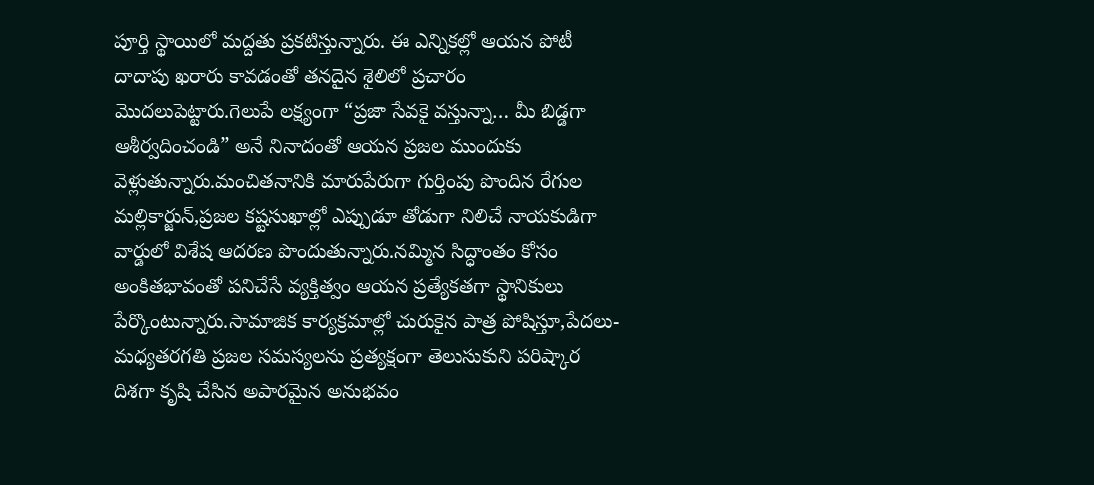పూర్తి స్థాయిలో మద్దతు ప్రకటిస్తున్నారు. ఈ ఎన్నికల్లో ఆయన పోటీ దాదాపు ఖరారు కావడంతో తనదైన శైలిలో ప్రచారం మొదలుపెట్టారు.గెలుపే లక్ష్యంగా “ప్రజా సేవకై వస్తున్నా… మీ బిడ్డగా ఆశీర్వదించండి” అనే నినాదంతో ఆయన ప్రజల ముందుకు వెళ్లుతున్నారు.మంచితనానికి మారుపేరుగా గుర్తింపు పొందిన రేగుల మల్లికార్జున్,ప్రజల కష్టసుఖాల్లో ఎప్పుడూ తోడుగా నిలిచే నాయకుడిగా వార్డులో విశేష ఆదరణ పొందుతున్నారు.నమ్మిన సిద్ధాంతం కోసం అంకితభావంతో పనిచేసే వ్యక్తిత్వం ఆయన ప్రత్యేకతగా స్థానికులు పేర్కొంటున్నారు.సామాజిక కార్యక్రమాల్లో చురుకైన పాత్ర పోషిస్తూ,పేదలు-మధ్యతరగతి ప్రజల సమస్యలను ప్రత్యక్షంగా తెలుసుకుని పరిష్కార దిశగా కృషి చేసిన అపారమైన అనుభవం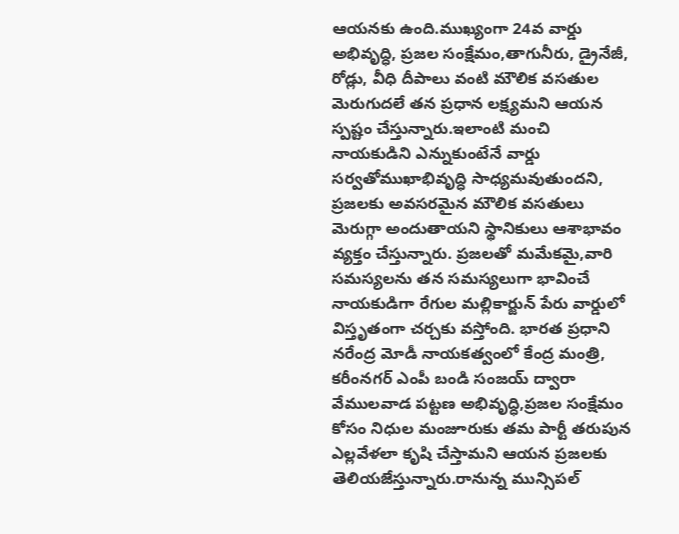ఆయనకు ఉంది.ముఖ్యంగా 24వ వార్డు అభివృద్ధి, ప్రజల సంక్షేమం,తాగునీరు, డ్రైనేజీ, రోడ్లు, వీధి దీపాలు వంటి మౌలిక వసతుల మెరుగుదలే తన ప్రధాన లక్ష్యమని ఆయన స్పష్టం చేస్తున్నారు.ఇలాంటి మంచి నాయకుడిని ఎన్నుకుంటేనే వార్డు సర్వతోముఖాభివృద్ధి సాధ్యమవుతుందని, ప్రజలకు అవసరమైన మౌలిక వసతులు మెరుగ్గా అందుతాయని స్థానికులు ఆశాభావం వ్యక్తం చేస్తున్నారు. ప్రజలతో మమేకమై,వారి సమస్యలను తన సమస్యలుగా భావించే నాయకుడిగా రేగుల మల్లికార్జున్ పేరు వార్డులో విస్తృతంగా చర్చకు వస్తోంది. భారత ప్రధాని నరేంద్ర మోడీ నాయకత్వంలో కేంద్ర మంత్రి, కరీంనగర్ ఎంపీ బండి సంజయ్ ద్వారా వేములవాడ పట్టణ అభివృద్ధి,ప్రజల సంక్షేమం కోసం నిధుల మంజూరుకు తమ పార్టీ తరుపున ఎల్లవేళలా కృషి చేస్తామని ఆయన ప్రజలకు తెలియజేస్తున్నారు.రానున్న మున్సిపల్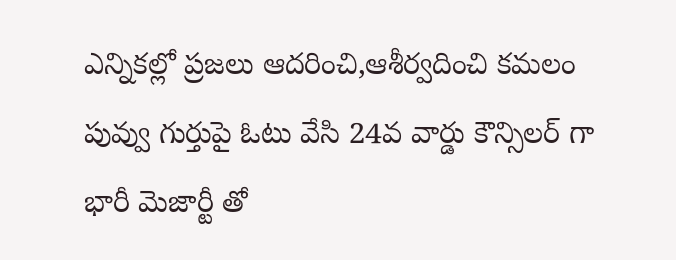ఎన్నికల్లో ప్రజలు ఆదరించి,ఆశీర్వదించి కమలం పువ్వు గుర్తుపై ఓటు వేసి 24వ వార్డు కౌన్సిలర్ గా భారీ మెజార్టీ తో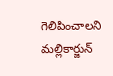గెలిపించాలని మల్లికార్జున్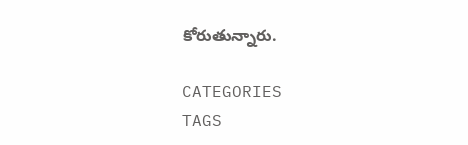కోరుతున్నారు.

CATEGORIES
TAGS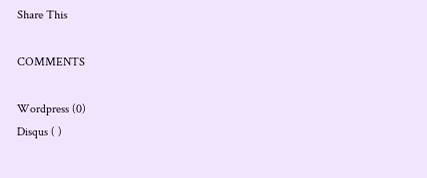Share This

COMMENTS

Wordpress (0)
Disqus ( )